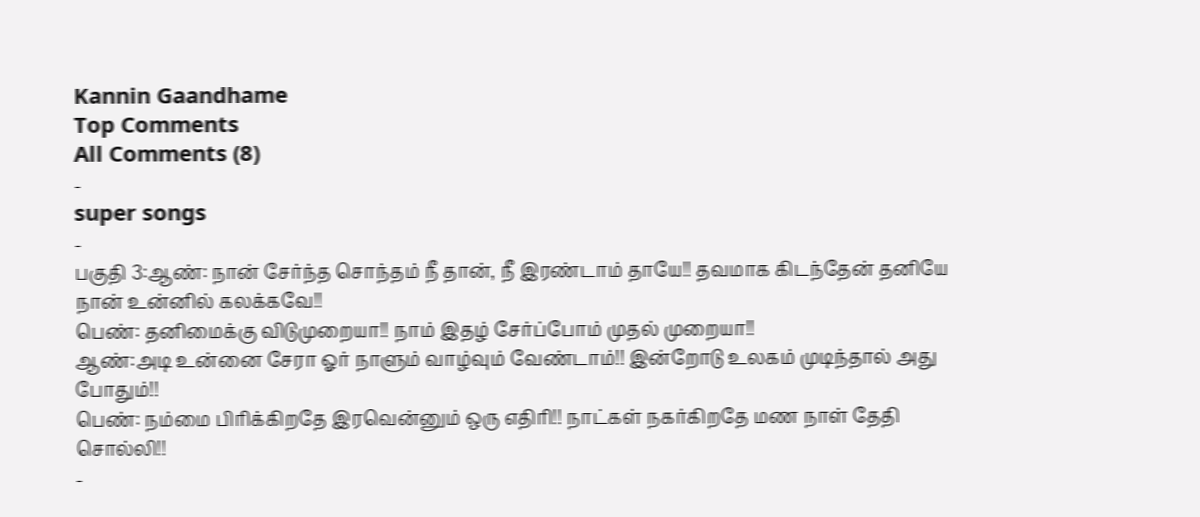Kannin Gaandhame
Top Comments
All Comments (8)
-
super songs
-
பகுதி 3:ஆண்: நான் சேர்ந்த சொந்தம் நீ தான், நீ இரண்டாம் தாயே!! தவமாக கிடந்தேன் தனியே நான் உன்னில் கலக்கவே!!
பெண்: தனிமைக்கு விடுமுறையா!! நாம் இதழ் சேர்ப்போம் முதல் முறையா!!
ஆண்:அடி உன்னை சேரா ஓர் நாளும் வாழ்வும் வேண்டாம்!! இன்றோடு உலகம் முடிந்தால் அது போதும்!!
பெண்: நம்மை பிரிக்கிறதே இரவென்னும் ஒரு எதிரி!! நாட்கள் நகர்கிறதே மண நாள் தேதி சொல்லி!!
-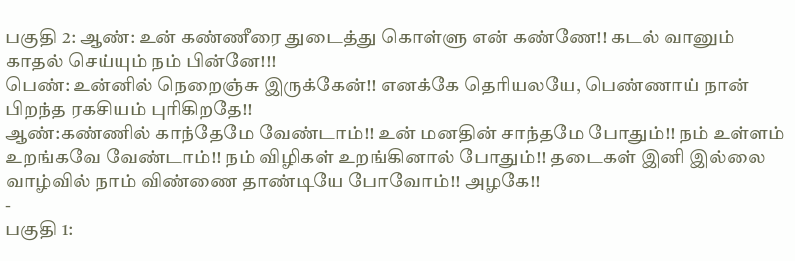பகுதி 2: ஆண்: உன் கண்ணீரை துடைத்து கொள்ளு என் கண்ணே!! கடல் வானும் காதல் செய்யும் நம் பின்னே!!!
பெண்: உன்னில் நெறைஞ்சு இருக்கேன்!! எனக்கே தெரியலயே, பெண்ணாய் நான் பிறந்த ரகசியம் புரிகிறதே!!
ஆண்:கண்ணில் காந்தேமே வேண்டாம்!! உன் மனதின் சாந்தமே போதும்!! நம் உள்ளம் உறங்கவே வேண்டாம்!! நம் விழிகள் உறங்கினால் போதும்!! தடைகள் இனி இல்லை வாழ்வில் நாம் விண்ணை தாண்டியே போவோம்!! அழகே!!
-
பகுதி 1: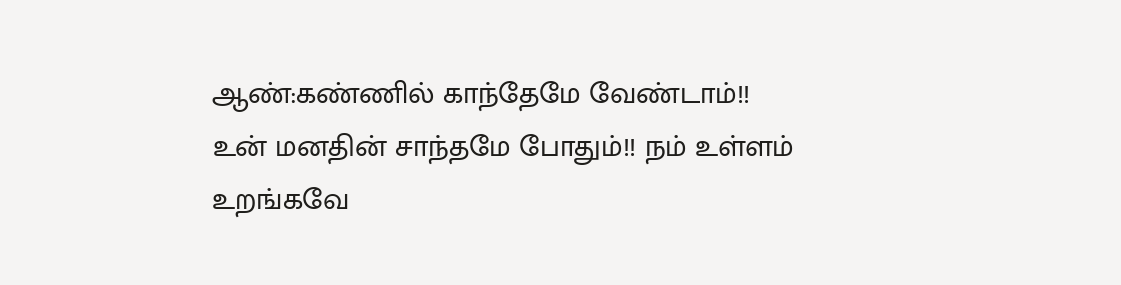ஆண்:கண்ணில் காந்தேமே வேண்டாம்!! உன் மனதின் சாந்தமே போதும்!! நம் உள்ளம் உறங்கவே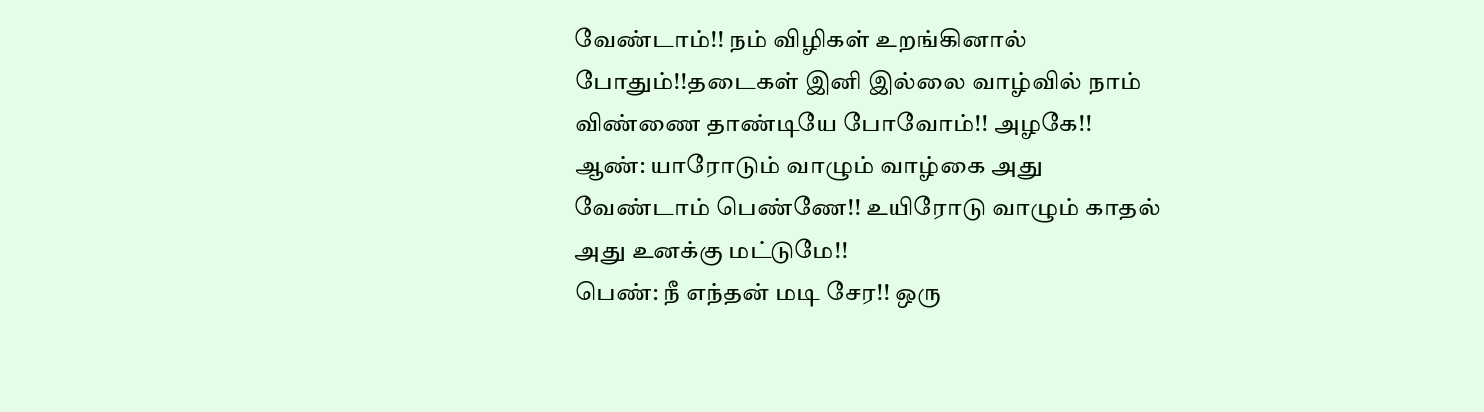வேண்டாம்!! நம் விழிகள் உறங்கினால் போதும்!!தடைகள் இனி இல்லை வாழ்வில் நாம் விண்ணை தாண்டியே போவோம்!! அழகே!!
ஆண்: யாரோடும் வாழும் வாழ்கை அது வேண்டாம் பெண்ணே!! உயிரோடு வாழும் காதல் அது உனக்கு மட்டுமே!!
பெண்: நீ எந்தன் மடி சேர!! ஒரு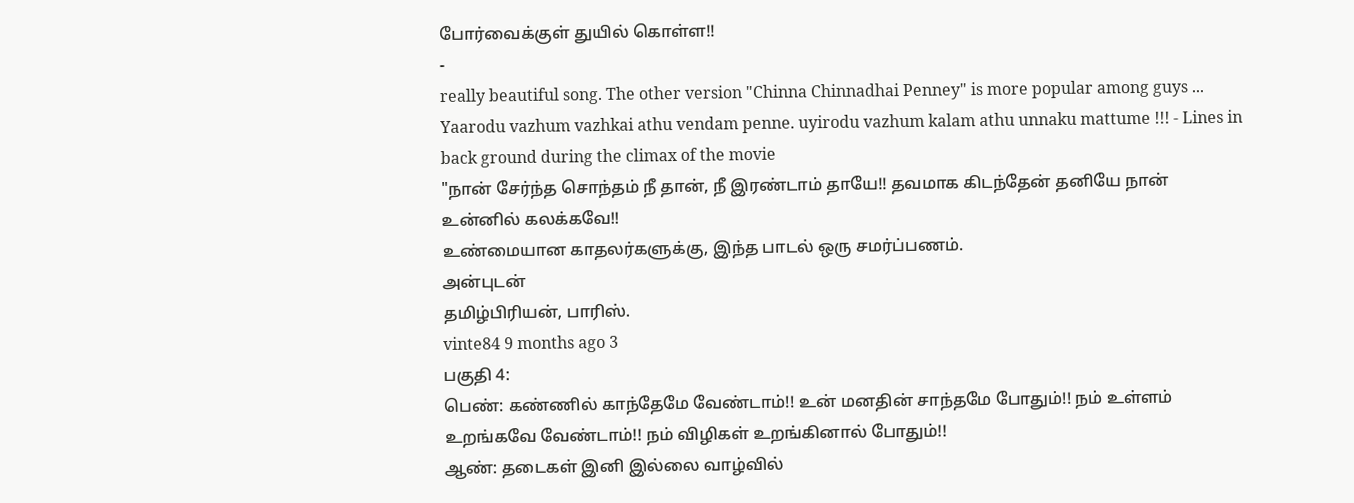போர்வைக்குள் துயில் கொள்ள!!
-
really beautiful song. The other version "Chinna Chinnadhai Penney" is more popular among guys ... Yaarodu vazhum vazhkai athu vendam penne. uyirodu vazhum kalam athu unnaku mattume !!! - Lines in back ground during the climax of the movie
"நான் சேர்ந்த சொந்தம் நீ தான், நீ இரண்டாம் தாயே!! தவமாக கிடந்தேன் தனியே நான் உன்னில் கலக்கவே!!
உண்மையான காதலர்களுக்கு, இந்த பாடல் ஒரு சமர்ப்பணம்.
அன்புடன்
தமிழ்பிரியன், பாரிஸ்.
vinte84 9 months ago 3
பகுதி 4:
பெண்: கண்ணில் காந்தேமே வேண்டாம்!! உன் மனதின் சாந்தமே போதும்!! நம் உள்ளம் உறங்கவே வேண்டாம்!! நம் விழிகள் உறங்கினால் போதும்!!
ஆண்: தடைகள் இனி இல்லை வாழ்வில்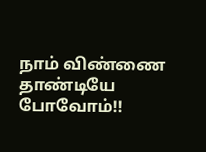நாம் விண்ணை தாண்டியே போவோம்!!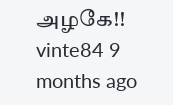அழகே!!
vinte84 9 months ago